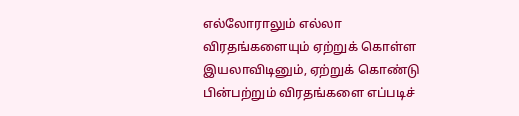எல்லோராலும் எல்லா விரதங்களையும் ஏற்றுக் கொள்ள இயலாவிடினும், ஏற்றுக் கொண்டு பின்பற்றும் விரதங்களை எப்படிச்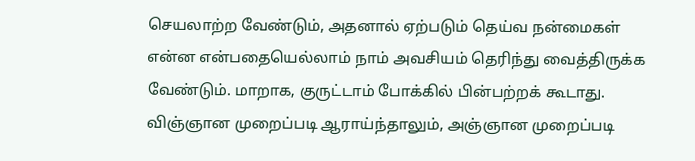செயலாற்ற வேண்டும், அதனால் ஏற்படும் தெய்வ நன்மைகள் என்ன என்பதையெல்லாம் நாம் அவசியம் தெரிந்து வைத்திருக்க வேண்டும். மாறாக, குருட்டாம் போக்கில் பின்பற்றக் கூடாது. விஞ்ஞான முறைப்படி ஆராய்ந்தாலும், அஞ்ஞான முறைப்படி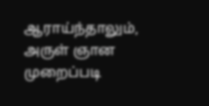ஆராய்ந்தாலும், அருள் ஞான முறைப்படி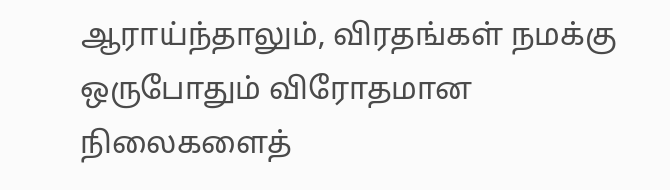ஆராய்ந்தாலும், விரதங்கள் நமக்கு ஒருபோதும் விரோதமான நிலைகளைத்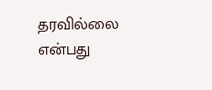தரவில்லை என்பது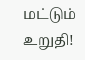மட்டும் உறுதி!